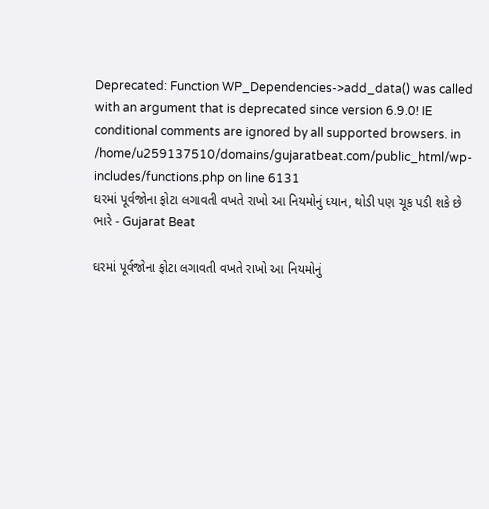Deprecated: Function WP_Dependencies->add_data() was called with an argument that is deprecated since version 6.9.0! IE conditional comments are ignored by all supported browsers. in /home/u259137510/domains/gujaratbeat.com/public_html/wp-includes/functions.php on line 6131
ઘરમાં પૂર્વજોના ફોટા લગાવતી વખતે રાખો આ નિયમોનું ધ્યાન, થોડી પણ ચૂક પડી શકે છે ભારે - Gujarat Beat

ઘરમાં પૂર્વજોના ફોટા લગાવતી વખતે રાખો આ નિયમોનું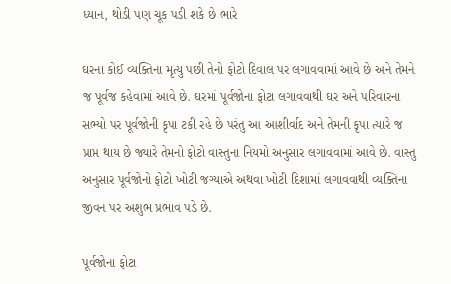ધ્યાન, થોડી પણ ચૂક પડી શકે છે ભારે

ઘરના કોઈ વ્યક્તિના મૃત્યુ પછી તેનો ફોટો દિવાલ પર લગાવવામાં આવે છે અને તેમને જ પૂર્વજ કહેવામાં આવે છે. ઘરમાં પૂર્વજોના ફોટા લગાવવાથી ઘર અને પરિવારના સભ્યો પર પૂર્વજોની કૃપા ટકી રહે છે પરંતુ આ આશીર્વાદ અને તેમની કૃપા ત્યારે જ પ્રાપ્ત થાય છે જ્યારે તેમનો ફોટો વાસ્તુના નિયમો અનુસાર લગાવવામાં આવે છે. વાસ્તુ અનુસાર પૂર્વજોનો ફોટો ખોટી જગ્યાએ અથવા ખોટી દિશામાં લગાવવાથી વ્યક્તિના જીવન પર અશુભ પ્રભાવ પડે છે.

પૂર્વજોના ફોટા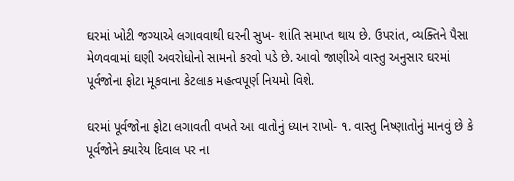ઘરમાં ખોટી જગ્યાએ લગાવવાથી ઘરની સુખ- શાંતિ સમાપ્ત થાય છે. ઉપરાંત, વ્યક્તિને પૈસા મેળવવામાં ઘણી અવરોધોનો સામનો કરવો પડે છે. આવો જાણીએ વાસ્તુ અનુસાર ઘરમાં પૂર્વજોના ફોટા મૂકવાના કેટલાક મહત્વપૂર્ણ નિયમો વિશે.

ઘરમાં પૂર્વજોના ફોટા લગાવતી વખતે આ વાતોનું ધ્યાન રાખો- ૧. વાસ્તુ નિષ્ણાતોનું માનવું છે કે પૂર્વજોને ક્યારેય દિવાલ પર ના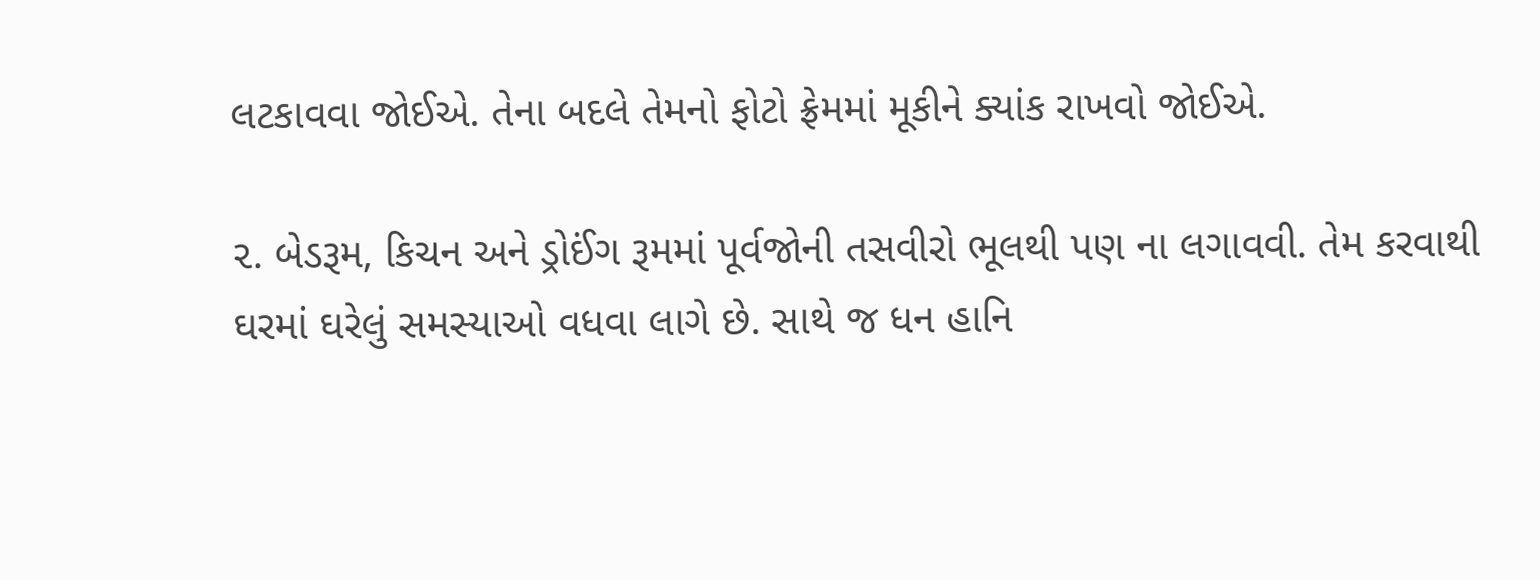લટકાવવા જોઈએ. તેના બદલે તેમનો ફોટો ફ્રેમમાં મૂકીને ક્યાંક રાખવો જોઈએ.

૨. બેડરૂમ, કિચન અને ડ્રોઈંગ રૂમમાં પૂર્વજોની તસવીરો ભૂલથી પણ ના લગાવવી. તેમ કરવાથી ઘરમાં ઘરેલું સમસ્યાઓ વધવા લાગે છે. સાથે જ ધન હાનિ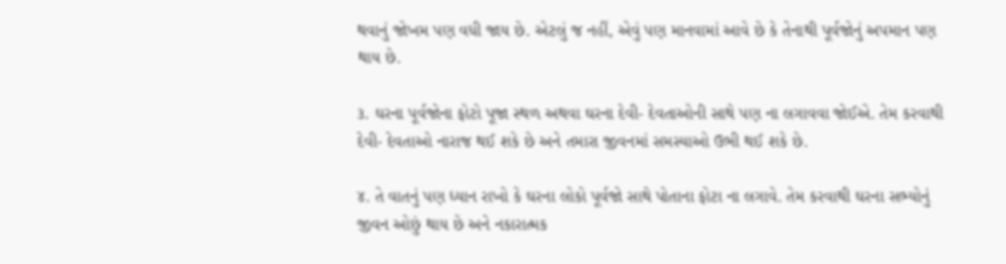થવાનું જોખમ પણ વધી જાય છે. એટલું જ નહીં, એવું પણ માનવામાં આવે છે કે તેનાથી પૂર્વજોનું અપમાન પણ થાય છે.

૩. ઘરના પૂર્વજોના ફોટો પૂજા સ્થળ અથવા ઘરના દેવી- દેવતાઓની સાથે પણ ના લગાવવા જોઈએ. તેમ કરવાથી દેવી- દેવતાઓ નારાજ થઈ શકે છે અને તમારા જીવનમાં સમસ્યાઓ ઉભી થઈ શકે છે.

૪. તે વાતનું પણ ધ્યાન રાખો કે ઘરના લોકો પૂર્વજો સાથે પોતાના ફોટા ના લગાવે. તેમ કરવાથી ઘરના સભ્યોનું જીવન ઓછું થાય છે અને નકારાત્મક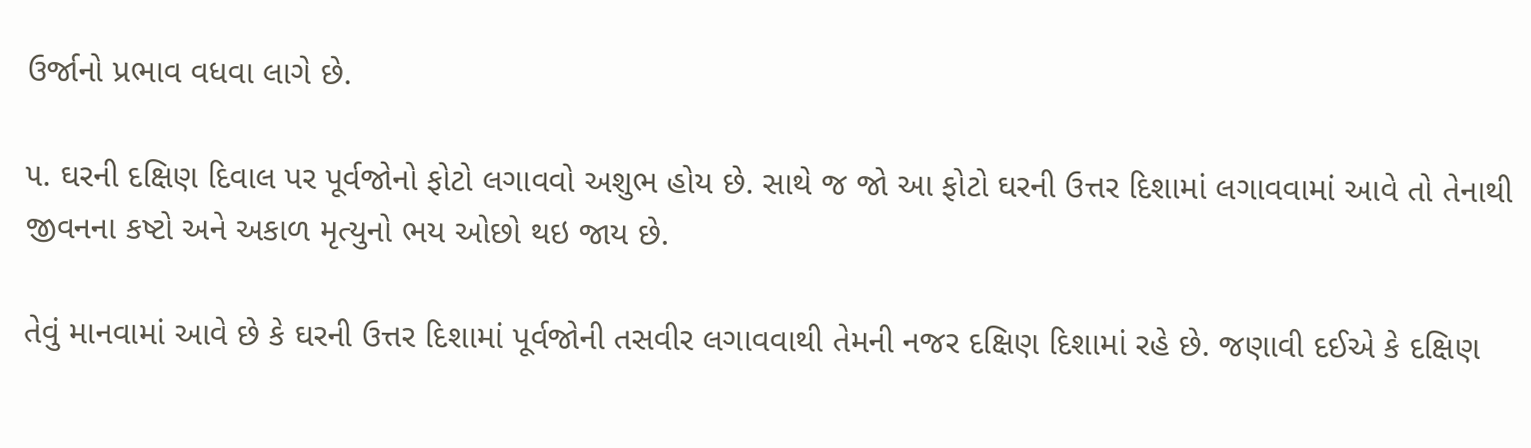ઉર્જાનો પ્રભાવ વધવા લાગે છે.

૫. ઘરની દક્ષિણ દિવાલ પર પૂર્વજોનો ફોટો લગાવવો અશુભ હોય છે. સાથે જ જો આ ફોટો ઘરની ઉત્તર દિશામાં લગાવવામાં આવે તો તેનાથી જીવનના કષ્ટો અને અકાળ મૃત્યુનો ભય ઓછો થઇ જાય છે.

તેવું માનવામાં આવે છે કે ઘરની ઉત્તર દિશામાં પૂર્વજોની તસવીર લગાવવાથી તેમની નજર દક્ષિણ દિશામાં રહે છે. જણાવી દઈએ કે દક્ષિણ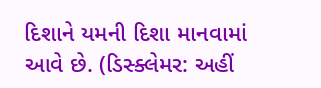દિશાને યમની દિશા માનવામાં આવે છે. (ડિસ્ક્લેમર: અહીં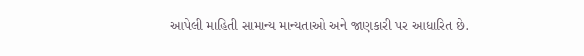આપેલી માહિતી સામાન્ય માન્યતાઓ અને જાણકારી પર આધારિત છે.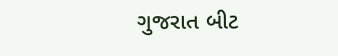ગુજરાત બીટ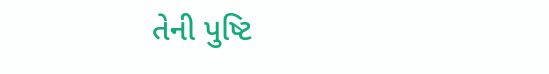તેની પુષ્ટિ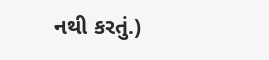નથી કરતું.)